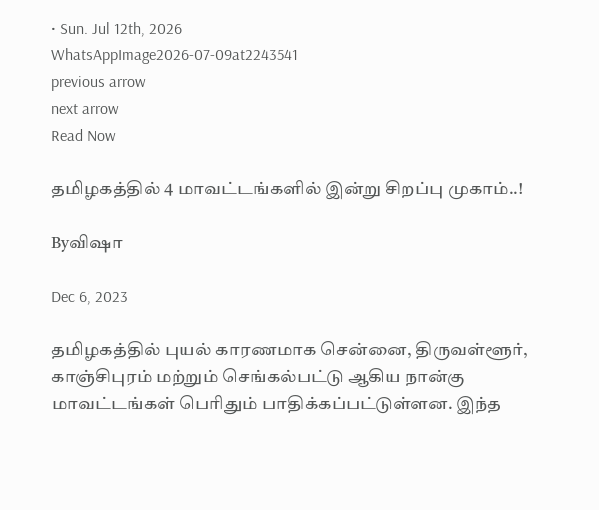• Sun. Jul 12th, 2026
WhatsAppImage2026-07-09at2243541
previous arrow
next arrow
Read Now

தமிழகத்தில் 4 மாவட்டங்களில் இன்று சிறப்பு முகாம்..!

Byவிஷா

Dec 6, 2023

தமிழகத்தில் புயல் காரணமாக சென்னை, திருவள்ளூர், காஞ்சிபுரம் மற்றும் செங்கல்பட்டு ஆகிய நான்கு மாவட்டங்கள் பெரிதும் பாதிக்கப்பட்டுள்ளன. இந்த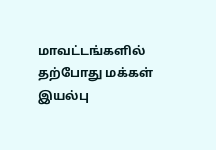மாவட்டங்களில் தற்போது மக்கள் இயல்பு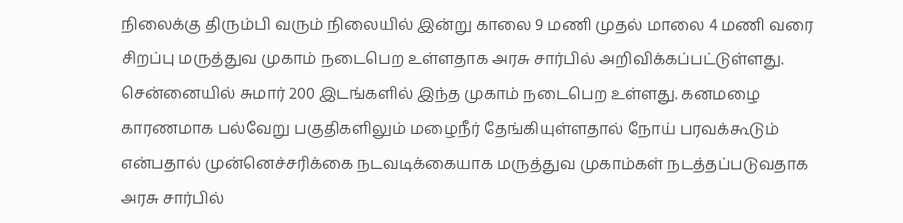நிலைக்கு திரும்பி வரும் நிலையில் இன்று காலை 9 மணி முதல் மாலை 4 மணி வரை சிறப்பு மருத்துவ முகாம் நடைபெற உள்ளதாக அரசு சார்பில் அறிவிக்கப்பட்டுள்ளது.
சென்னையில் சுமார் 200 இடங்களில் இந்த முகாம் நடைபெற உள்ளது. கனமழை காரணமாக பல்வேறு பகுதிகளிலும் மழைநீர் தேங்கியுள்ளதால் நோய் பரவக்கூடும் என்பதால் முன்னெச்சரிக்கை நடவடிக்கையாக மருத்துவ முகாம்கள் நடத்தப்படுவதாக அரசு சார்பில்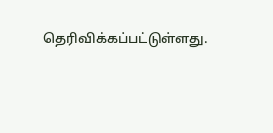தெரிவிக்கப்பட்டுள்ளது.